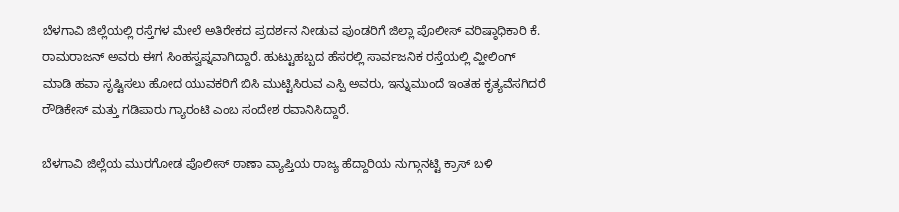ಬೆಳಗಾವಿ ಜಿಲ್ಲೆಯಲ್ಲಿ ರಸ್ತೆಗಳ ಮೇಲೆ ಅತಿರೇಕದ ಪ್ರದರ್ಶನ ನೀಡುವ ಪುಂಡರಿಗೆ ಜಿಲ್ಲಾ ಪೊಲೀಸ್ ವರಿಷ್ಠಾಧಿಕಾರಿ ಕೆ. ರಾಮರಾಜನ್ ಅವರು ಈಗ ಸಿಂಹಸ್ವಪ್ನವಾಗಿದ್ದಾರೆ. ಹುಟ್ಟುಹಬ್ಬದ ಹೆಸರಲ್ಲಿ ಸಾರ್ವಜನಿಕ ರಸ್ತೆಯಲ್ಲಿ ವ್ಹೀಲಿಂಗ್ ಮಾಡಿ ಹವಾ ಸೃಷ್ಟಿಸಲು ಹೋದ ಯುವಕರಿಗೆ ಬಿಸಿ ಮುಟ್ಟಿಸಿರುವ ಎಸ್ಪಿ ಅವರು, ಇನ್ನುಮುಂದೆ ಇಂತಹ ಕೃತ್ಯವೆಸಗಿದರೆ ರೌಡಿಕೇಸ್ ಮತ್ತು ಗಡಿಪಾರು ಗ್ಯಾರಂಟಿ ಎಂಬ ಸಂದೇಶ ರವಾನಿಸಿದ್ದಾರೆ.

ಬೆಳಗಾವಿ ಜಿಲ್ಲೆಯ ಮುರಗೋಡ ಪೊಲೀಸ್ ಠಾಣಾ ವ್ಯಾಪ್ತಿಯ ರಾಜ್ಯ ಹೆದ್ದಾರಿಯ ನುಗ್ಗಾನಟ್ಟಿ ಕ್ರಾಸ್ ಬಳಿ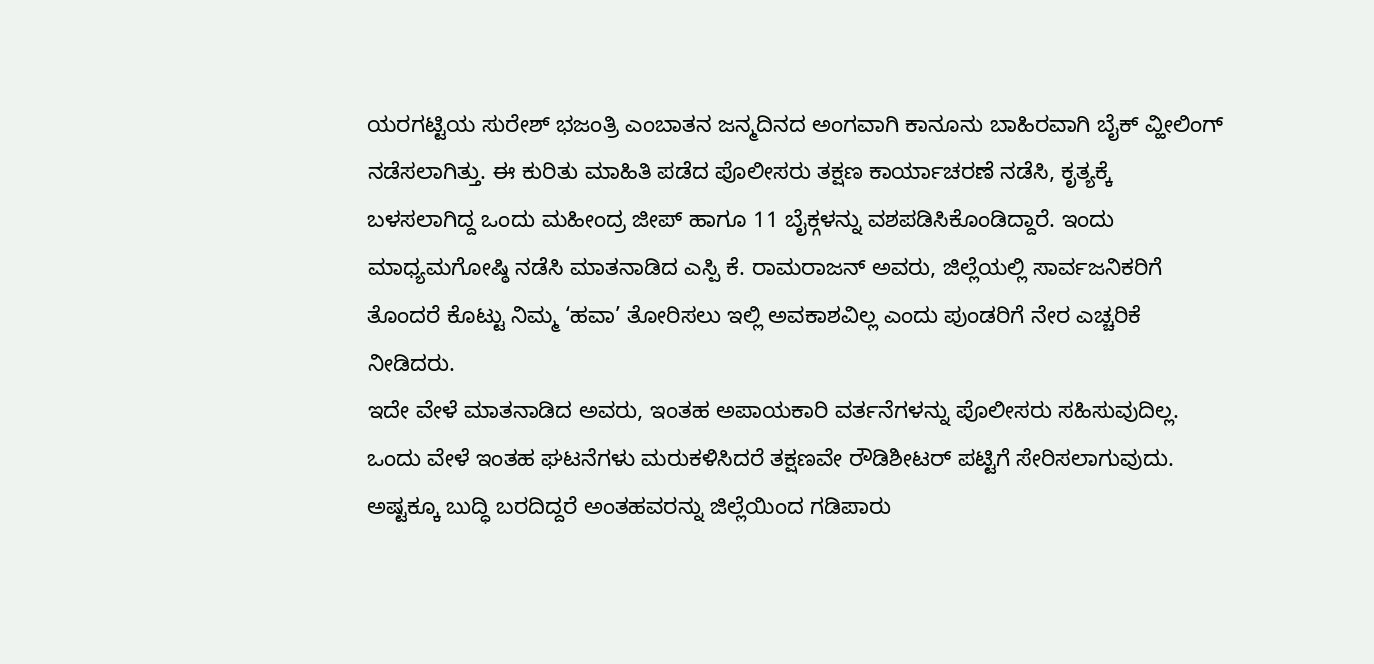ಯರಗಟ್ಟಿಯ ಸುರೇಶ್ ಭಜಂತ್ರಿ ಎಂಬಾತನ ಜನ್ಮದಿನದ ಅಂಗವಾಗಿ ಕಾನೂನು ಬಾಹಿರವಾಗಿ ಬೈಕ್ ವ್ಹೀಲಿಂಗ್ ನಡೆಸಲಾಗಿತ್ತು. ಈ ಕುರಿತು ಮಾಹಿತಿ ಪಡೆದ ಪೊಲೀಸರು ತಕ್ಷಣ ಕಾರ್ಯಾಚರಣೆ ನಡೆಸಿ, ಕೃತ್ಯಕ್ಕೆ ಬಳಸಲಾಗಿದ್ದ ಒಂದು ಮಹೀಂದ್ರ ಜೀಪ್ ಹಾಗೂ 11 ಬೈಕ್ಗಳನ್ನು ವಶಪಡಿಸಿಕೊಂಡಿದ್ದಾರೆ. ಇಂದು ಮಾಧ್ಯಮಗೋಷ್ಠಿ ನಡೆಸಿ ಮಾತನಾಡಿದ ಎಸ್ಪಿ ಕೆ. ರಾಮರಾಜನ್ ಅವರು, ಜಿಲ್ಲೆಯಲ್ಲಿ ಸಾರ್ವಜನಿಕರಿಗೆ ತೊಂದರೆ ಕೊಟ್ಟು ನಿಮ್ಮ ‘ಹವಾ’ ತೋರಿಸಲು ಇಲ್ಲಿ ಅವಕಾಶವಿಲ್ಲ ಎಂದು ಪುಂಡರಿಗೆ ನೇರ ಎಚ್ಚರಿಕೆ ನೀಡಿದರು.
ಇದೇ ವೇಳೆ ಮಾತನಾಡಿದ ಅವರು, ಇಂತಹ ಅಪಾಯಕಾರಿ ವರ್ತನೆಗಳನ್ನು ಪೊಲೀಸರು ಸಹಿಸುವುದಿಲ್ಲ. ಒಂದು ವೇಳೆ ಇಂತಹ ಘಟನೆಗಳು ಮರುಕಳಿಸಿದರೆ ತಕ್ಷಣವೇ ರೌಡಿಶೀಟರ್ ಪಟ್ಟಿಗೆ ಸೇರಿಸಲಾಗುವುದು. ಅಷ್ಟಕ್ಕೂ ಬುದ್ಧಿ ಬರದಿದ್ದರೆ ಅಂತಹವರನ್ನು ಜಿಲ್ಲೆಯಿಂದ ಗಡಿಪಾರು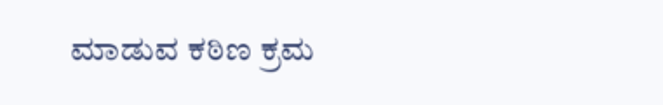ಮಾಡುವ ಕಠಿಣ ಕ್ರಮ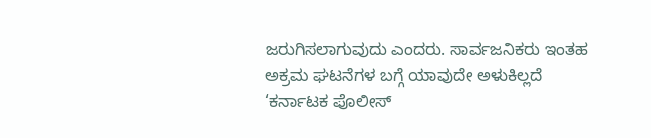ಜರುಗಿಸಲಾಗುವುದು ಎಂದರು. ಸಾರ್ವಜನಿಕರು ಇಂತಹ ಅಕ್ರಮ ಘಟನೆಗಳ ಬಗ್ಗೆ ಯಾವುದೇ ಅಳುಕಿಲ್ಲದೆ ‘ಕರ್ನಾಟಕ ಪೊಲೀಸ್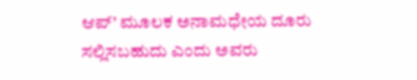ಆಪ್’ ಮೂಲಕ ಅನಾಮಧೇಯ ದೂರು ಸಲ್ಲಿಸಬಹುದು ಎಂದು ಅವರು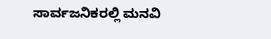ಸಾರ್ವಜನಿಕರಲ್ಲಿ ಮನವಿ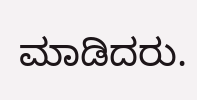ಮಾಡಿದರು.